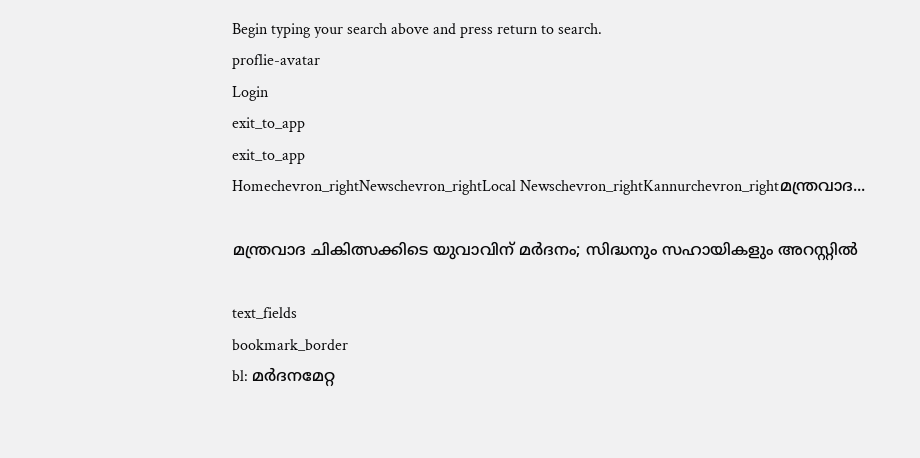Begin typing your search above and press return to search.
proflie-avatar
Login
exit_to_app
exit_to_app
Homechevron_rightNewschevron_rightLocal Newschevron_rightKannurchevron_rightമന്ത്രവാദ...

മന്ത്രവാദ ചികിത്സക്കിടെ യുവാവിന് മര്‍ദനം; സിദ്ധനും സഹായികളും അറസ്റ്റില്‍

text_fields
bookmark_border
bl: മര്‍ദനമേറ്റ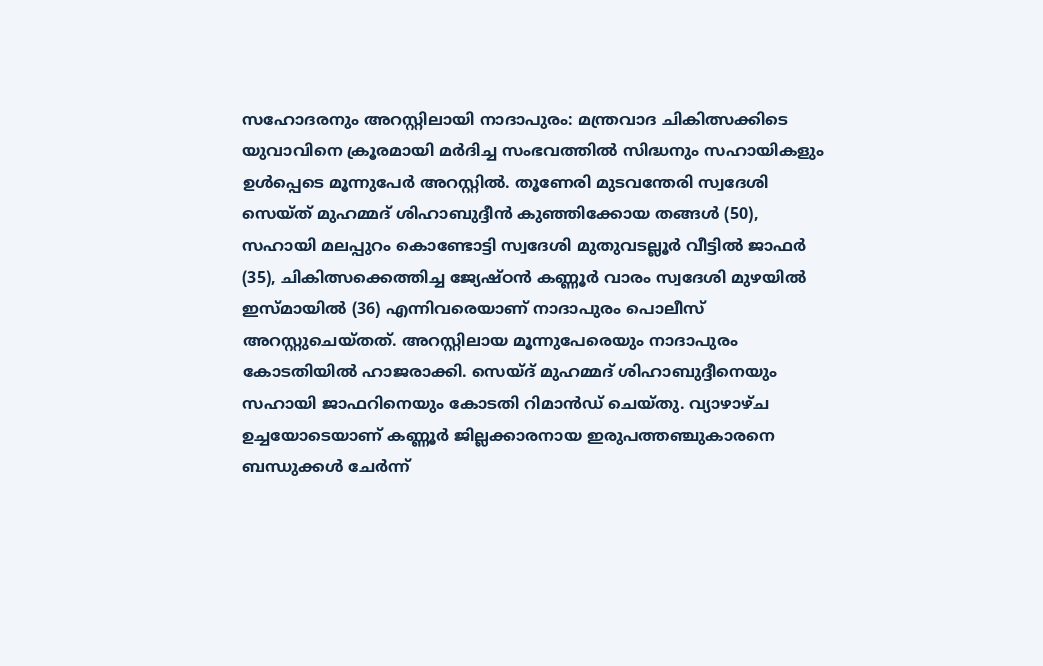സഹോദരനും അറസ്റ്റിലായി നാദാപുരം: മന്ത്രവാദ ചികിത്സക്കിടെ യുവാവിനെ ക്രൂരമായി മര്‍ദിച്ച സംഭവത്തില്‍ സിദ്ധനും സഹായികളും ഉള്‍പ്പെടെ മൂന്നുപേര്‍ അറസ്റ്റില്‍. തൂണേരി മുടവന്തേരി സ്വദേശി സെയ്ത് മുഹമ്മദ് ശിഹാബുദ്ദീന്‍ കുഞ്ഞിക്കോയ തങ്ങള്‍ (50), സഹായി മലപ്പുറം കൊണ്ടോട്ടി സ്വദേശി മുതുവടല്ലൂര്‍ വീട്ടില്‍ ജാഫര്‍ (35), ചികിത്സക്കെത്തിച്ച ജ്യേഷ്ഠന്‍ കണ്ണൂര്‍ വാരം സ്വദേശി മുഴയില്‍ ഇസ്മായില്‍ (36) എന്നിവരെയാണ് നാദാപുരം പൊലീസ് അറസ്റ്റുചെയ്തത്. അറസ്റ്റിലായ മൂന്നുപേരെയും നാദാപുരം കോടതിയില്‍ ഹാജരാക്കി. സെയ്ദ് മുഹമ്മദ് ശിഹാബുദ്ദീനെയും സഹായി ജാഫറിനെയും കോടതി റിമാൻഡ് ചെയ്തു. വ്യാഴാഴ്ച ഉച്ചയോടെയാണ് കണ്ണൂര്‍ ജില്ലക്കാരനായ ഇരുപത്തഞ്ചുകാരനെ ബന്ധുക്കള്‍ ചേര്‍ന്ന്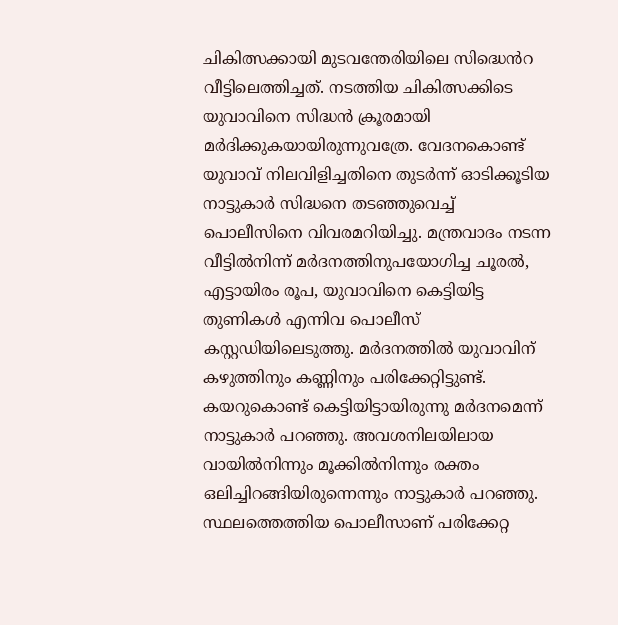ചികിത്സക്കായി മുടവന്തേരിയിലെ സിദ്ധെൻറ വീട്ടിലെത്തിച്ചത്. നടത്തിയ ചികിത്സക്കിടെ യുവാവിനെ സിദ്ധന്‍ ക്രൂരമായി മര്‍ദിക്കുകയായിരുന്നുവത്രേ. വേദനകൊണ്ട് യുവാവ് നിലവിളിച്ചതിനെ തുടര്‍ന്ന് ഓടിക്കൂടിയ നാട്ടുകാര്‍ സിദ്ധനെ തടഞ്ഞുവെച്ച് പൊലീസിനെ വിവരമറിയിച്ചു. മന്ത്രവാദം നടന്ന വീട്ടില്‍നിന്ന് മര്‍ദനത്തിനുപയോഗിച്ച ചൂരല്‍, എട്ടായിരം രൂപ, യുവാവിനെ കെട്ടിയിട്ട തുണികള്‍ എന്നിവ പൊലീസ് കസ്റ്റഡിയിലെടുത്തു. മര്‍ദനത്തില്‍ യുവാവിന് കഴുത്തിനും കണ്ണിനും പരിക്കേറ്റിട്ടുണ്ട്. കയറുകൊണ്ട് കെട്ടിയിട്ടായിരുന്നു മര്‍ദനമെന്ന് നാട്ടുകാര്‍ പറഞ്ഞു. അവശനിലയിലായ വായില്‍നിന്നും മൂക്കില്‍നിന്നും രക്തം ഒലിച്ചിറങ്ങിയിരുന്നെന്നും നാട്ടുകാര്‍ പറഞ്ഞു. സ്ഥലത്തെത്തിയ പൊലീസാണ് പരിക്കേറ്റ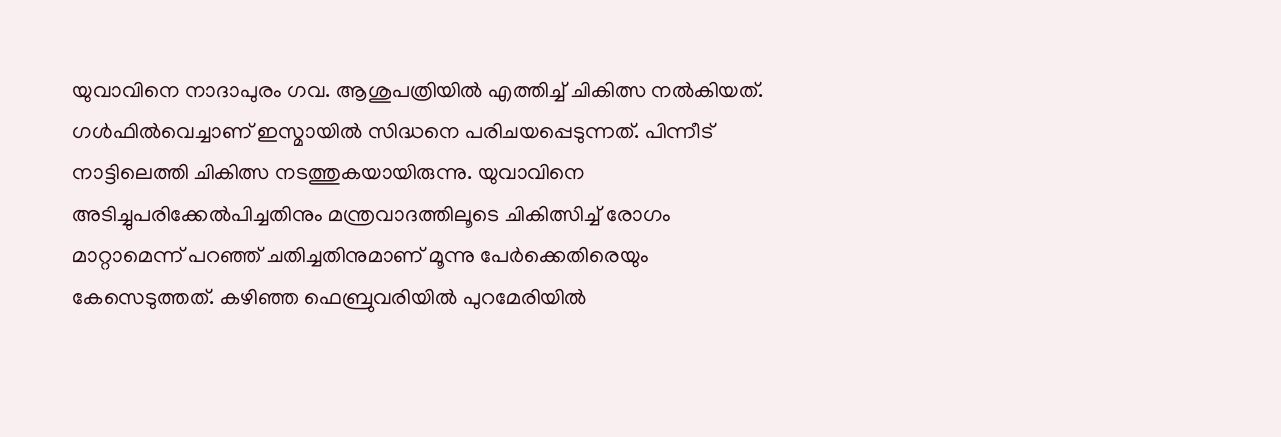യുവാവിനെ നാദാപുരം ഗവ. ആശുപത്രിയില്‍ എത്തിച്ച് ചികിത്സ നൽകിയത്. ഗള്‍ഫില്‍വെച്ചാണ് ഇസ്മായില്‍ സിദ്ധനെ പരിചയപ്പെടുന്നത്. പിന്നീട് നാട്ടിലെത്തി ചികിത്സ നടത്തുകയായിരുന്നു. യുവാവിനെ അടിച്ചുപരിക്കേല്‍പിച്ചതിനും മന്ത്രവാദത്തിലൂടെ ചികിത്സിച്ച് രോഗം മാറ്റാമെന്ന് പറഞ്ഞ് ചതിച്ചതിനുമാണ് മൂന്നു പേര്‍ക്കെതിരെയും കേസെടുത്തത്. കഴിഞ്ഞ ഫെബ്രുവരിയില്‍ പുറമേരിയില്‍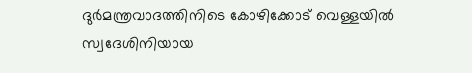ദുര്‍മന്ത്രവാദത്തിനിടെ കോഴിക്കോട് വെള്ളയില്‍ സ്വദേശിനിയായ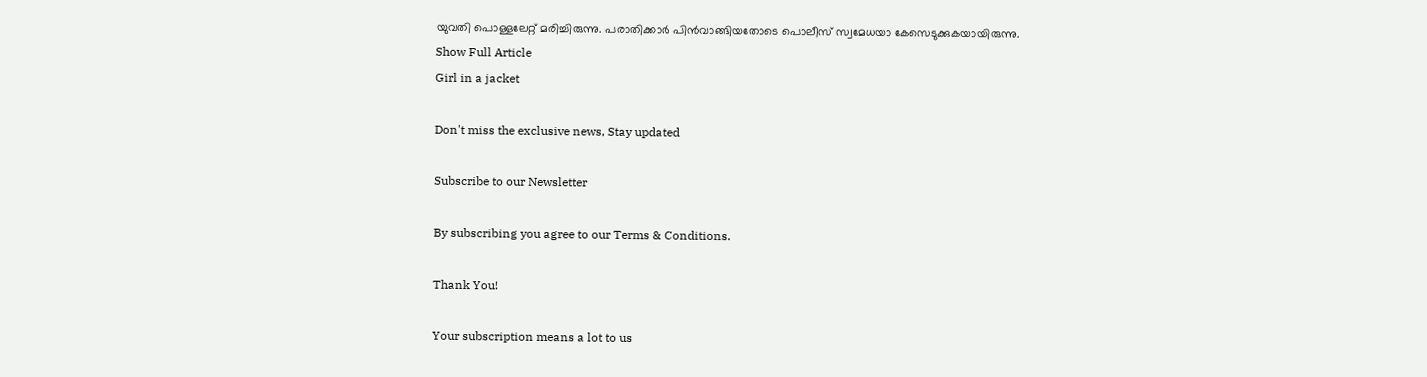യുവതി പൊള്ളലേറ്റ് മരിച്ചിരുന്നു. പരാതിക്കാർ പിൻവാങ്ങിയതോടെ പൊലീസ് സ്വമേധയാ കേസെടുക്കുകയായിരുന്നു.
Show Full Article
Girl in a jacket

Don't miss the exclusive news, Stay updated

Subscribe to our Newsletter

By subscribing you agree to our Terms & Conditions.

Thank You!

Your subscription means a lot to us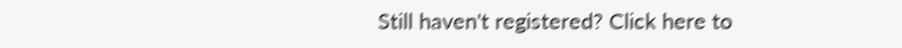Still haven't registered? Click here to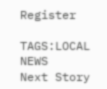Register

TAGS:LOCAL NEWS
Next Story